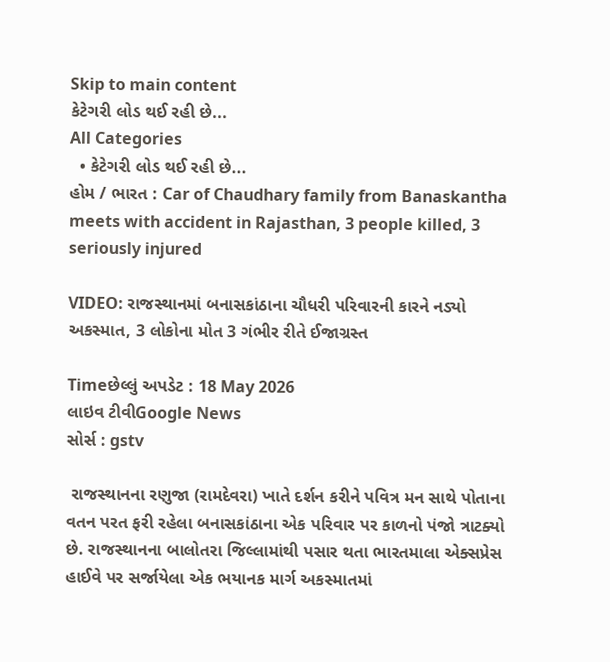Skip to main content
કેટેગરી લોડ થઈ રહી છે...
All Categories
  • કેટેગરી લોડ થઈ રહી છે...
હોમ / ભારત : Car of Chaudhary family from Banaskantha meets with accident in Rajasthan, 3 people killed, 3 seriously injured

VIDEO: રાજસ્થાનમાં બનાસકાંઠાના ચૌધરી પરિવારની કારને નડ્યો અકસ્માત, 3 લોકોના મોત 3 ગંભીર રીતે ઈજાગ્રસ્ત

Timeછેલ્લું અપડેટ : 18 May 2026
લાઇવ ટીવીGoogle News
સોર્સ : gstv

 રાજસ્થાનના રણુજા (રામદેવરા) ખાતે દર્શન કરીને પવિત્ર મન સાથે પોતાના વતન પરત ફરી રહેલા બનાસકાંઠાના એક પરિવાર પર કાળનો પંજો ત્રાટક્યો છે. રાજસ્થાનના બાલોતરા જિલ્લામાંથી પસાર થતા ભારતમાલા એક્સપ્રેસ હાઈવે પર સર્જાયેલા એક ભયાનક માર્ગ અકસ્માતમાં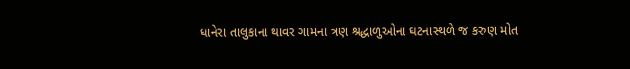ધાનેરા તાલુકાના થાવર ગામના ત્રણ શ્રદ્ધાળુઓના ઘટનાસ્થળે જ કરુણ મોત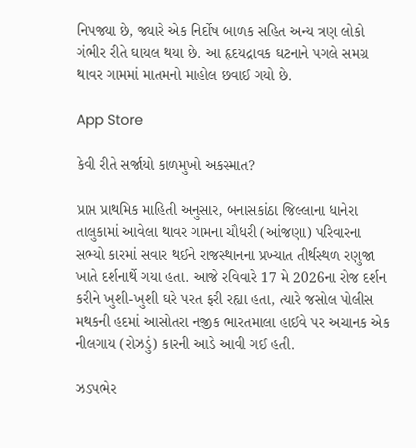નિપજ્યા છે, જ્યારે એક નિર્દોષ બાળક સહિત અન્ય ત્રણ લોકો ગંભીર રીતે ઘાયલ થયા છે. આ હૃદયદ્રાવક ઘટનાને પગલે સમગ્ર થાવર ગામમાં માતમનો માહોલ છવાઈ ગયો છે.

App Store

કેવી રીતે સર્જાયો કાળમુખો અકસ્માત?

પ્રાપ્ત પ્રાથમિક માહિતી અનુસાર, બનાસકાંઠા જિલ્લાના ધાનેરા તાલુકામાં આવેલા થાવર ગામના ચૌધરી (આંજણા) પરિવારના સભ્યો કારમાં સવાર થઈને રાજસ્થાનના પ્રખ્યાત તીર્થસ્થળ રણુજા ખાતે દર્શનાર્થે ગયા હતા. આજે રવિવારે 17 મે 2026ના રોજ દર્શન કરીને ખુશી-ખુશી ઘરે પરત ફરી રહ્યા હતા, ત્યારે જસોલ પોલીસ મથકની હદમાં આસોતરા નજીક ભારતમાલા હાઈવે પર અચાનક એક નીલગાય (રોઝડું) કારની આડે આવી ગઈ હતી.

ઝડપભેર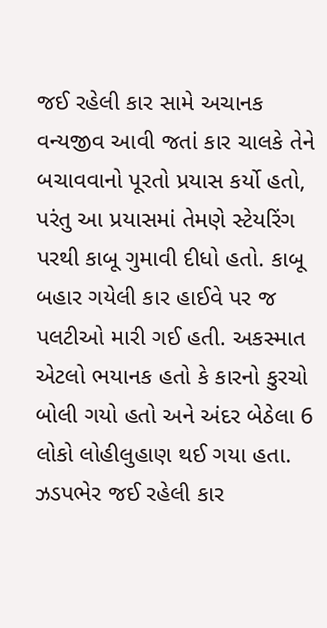જઈ રહેલી કાર સામે અચાનક વન્યજીવ આવી જતાં કાર ચાલકે તેને બચાવવાનો પૂરતો પ્રયાસ કર્યો હતો, પરંતુ આ પ્રયાસમાં તેમણે સ્ટેયરિંગ પરથી કાબૂ ગુમાવી દીધો હતો. કાબૂ બહાર ગયેલી કાર હાઈવે પર જ પલટીઓ મારી ગઈ હતી. અકસ્માત એટલો ભયાનક હતો કે કારનો કુરચો બોલી ગયો હતો અને અંદર બેઠેલા 6 લોકો લોહીલુહાણ થઈ ગયા હતા. ઝડપભેર જઈ રહેલી કાર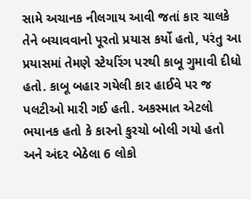સામે અચાનક નીલગાય આવી જતાં કાર ચાલકે તેને બચાવવાનો પૂરતો પ્રયાસ કર્યો હતો, પરંતુ આ પ્રયાસમાં તેમણે સ્ટેયરિંગ પરથી કાબૂ ગુમાવી દીધો હતો. કાબૂ બહાર ગયેલી કાર હાઈવે પર જ પલટીઓ મારી ગઈ હતી. અકસ્માત એટલો ભયાનક હતો કે કારનો કુરચો બોલી ગયો હતો અને અંદર બેઠેલા 6 લોકો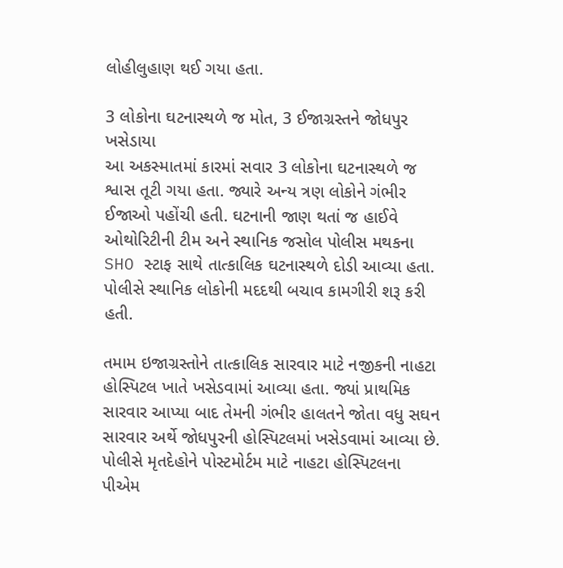લોહીલુહાણ થઈ ગયા હતા.

3 લોકોના ઘટનાસ્થળે જ મોત, 3 ઈજાગ્રસ્તને જોધપુર ખસેડાયા
આ અકસ્માતમાં કારમાં સવાર 3 લોકોના ઘટનાસ્થળે જ શ્વાસ તૂટી ગયા હતા. જ્યારે અન્ય ત્રણ લોકોને ગંભીર ઈજાઓ પહોંચી હતી. ઘટનાની જાણ થતાં જ હાઈવે ઓથોરિટીની ટીમ અને સ્થાનિક જસોલ પોલીસ મથકના SHO સ્ટાફ સાથે તાત્કાલિક ઘટનાસ્થળે દોડી આવ્યા હતા. પોલીસે સ્થાનિક લોકોની મદદથી બચાવ કામગીરી શરૂ કરી હતી.

તમામ ઇજાગ્રસ્તોને તાત્કાલિક સારવાર માટે નજીકની નાહટા હોસ્પિટલ ખાતે ખસેડવામાં આવ્યા હતા. જ્યાં પ્રાથમિક સારવાર આપ્યા બાદ તેમની ગંભીર હાલતને જોતા વધુ સઘન સારવાર અર્થે જોધપુરની હોસ્પિટલમાં ખસેડવામાં આવ્યા છે. પોલીસે મૃતદેહોને પોસ્ટમોર્ટમ માટે નાહટા હોસ્પિટલના પીએમ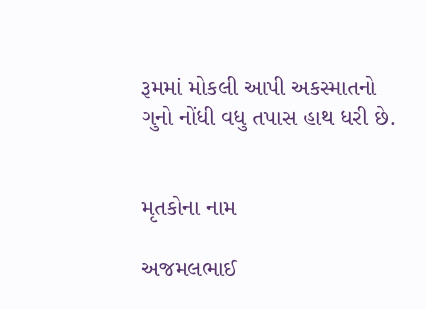રૂમમાં મોકલી આપી અકસ્માતનો ગુનો નોંધી વધુ તપાસ હાથ ધરી છે.


મૃતકોના નામ

અજમલભાઈ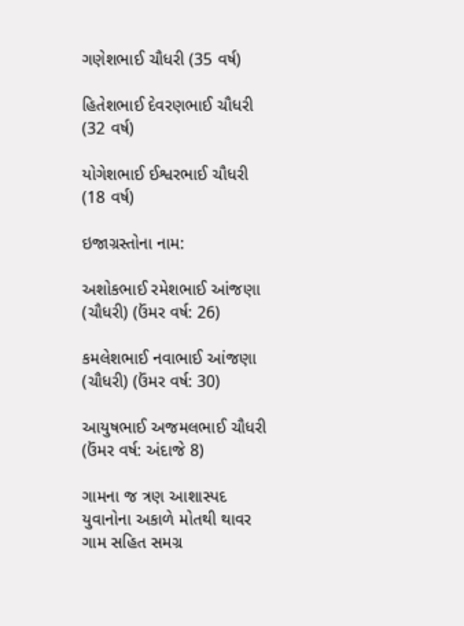ગણેશભાઈ ચૌધરી (35 વર્ષ)

હિતેશભાઈ દેવરણભાઈ ચૌધરી (32 વર્ષ)

યોગેશભાઈ ઈશ્વરભાઈ ચૌધરી (18 વર્ષ)

ઇજાગ્રસ્તોના નામ:

અશોકભાઈ રમેશભાઈ આંજણા (ચૌધરી) (ઉંમર વર્ષ: 26)

કમલેશભાઈ નવાભાઈ આંજણા (ચૌધરી) (ઉંમર વર્ષ: 30)

આયુષભાઈ અજમલભાઈ ચૌધરી (ઉંમર વર્ષ: અંદાજે 8)

ગામના જ ત્રણ આશાસ્પદ યુવાનોના અકાળે મોતથી થાવર ગામ સહિત સમગ્ર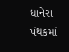ધાનેરા પંથકમાં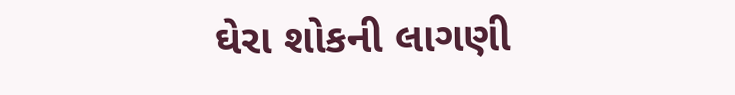ઘેરા શોકની લાગણી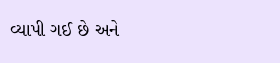વ્યાપી ગઈ છે અને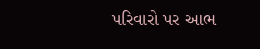પરિવારો પર આભ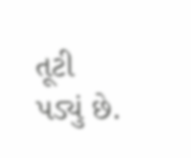તૂટી પડ્યું છે.